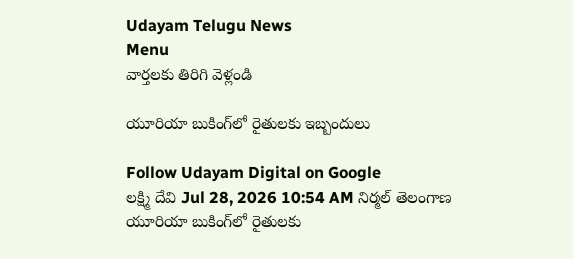Udayam Telugu News
Menu
వార్తలకు తిరిగి వెళ్లండి

యూరియా బుకింగ్‌లో రైతులకు ఇబ్బందులు

Follow Udayam Digital on Google
లక్ష్మి దేవి Jul 28, 2026 10:54 AM నిర్మల్ తెలంగాణ
యూరియా బుకింగ్‌లో రైతులకు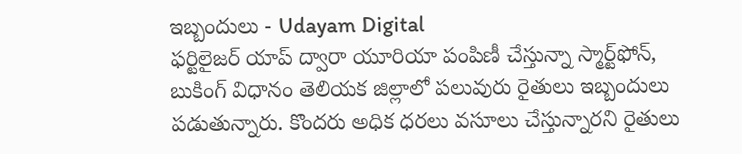ఇబ్బందులు - Udayam Digital
ఫర్టిలైజర్ యాప్ ద్వారా యూరియా పంపిణీ చేస్తున్నా స్మార్ట్‌ఫోన్, బుకింగ్ విధానం తెలియక జిల్లాలో పలువురు రైతులు ఇబ్బందులు పడుతున్నారు. కొందరు అధిక ధరలు వసూలు చేస్తున్నారని రైతులు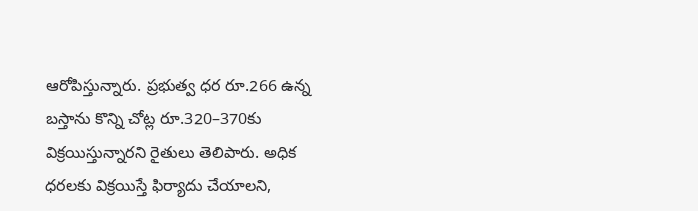ఆరోపిస్తున్నారు. ప్రభుత్వ ధర రూ.266 ఉన్న బస్తాను కొన్ని చోట్ల రూ.320–370కు విక్రయిస్తున్నారని రైతులు తెలిపారు. అధిక ధరలకు విక్రయిస్తే ఫిర్యాదు చేయాలని,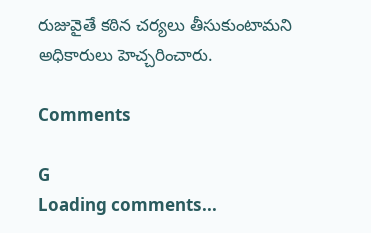రుజువైతే కఠిన చర్యలు తీసుకుంటామని అధికారులు హెచ్చరించారు.

Comments

G
Loading comments...